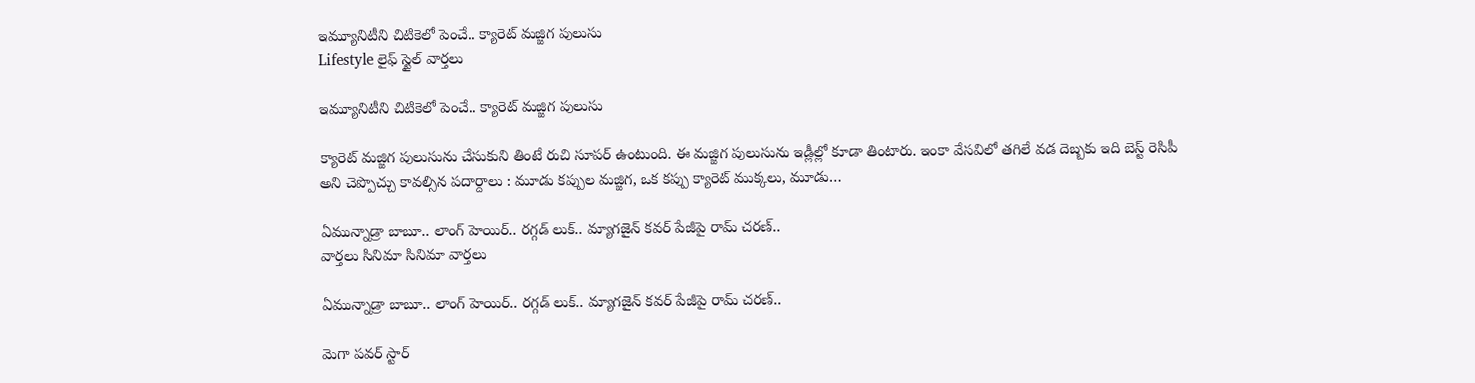ఇమ్యూనిటీని చిటికెలో పెంచే.. క్యారెట్ మజ్జిగ పులుసు
Lifestyle లైఫ్ స్టైల్ వార్తలు

ఇమ్యూనిటీని చిటికెలో పెంచే.. క్యారెట్ మజ్జిగ పులుసు

క్యారెట్ మజ్జిగ పులుసును చేసుకుని తింటే రుచి సూపర్ ఉంటుంది. ఈ మజ్జిగ పులుసును ఇడ్లీల్లో కూడా తింటారు. ఇంకా వేసవిలో తగిలే వడ దెబ్బకు ఇది బెస్ట్ రెసిపీ అని చెప్పొచ్చు కావల్సిన పదార్దాలు : మూడు కప్పుల మజ్జిగ, ఒక కప్పు క్యారెట్ ముక్కలు, మూడు…

ఏమున్నాడ్రా బాబూ.. లాంగ్ హెయిర్.. రగ్గడ్ లుక్.. మ్యాగజైన్‌ కవర్‌ పేజీపై రామ్ చరణ్..
వార్తలు సినిమా సినిమా వార్తలు

ఏమున్నాడ్రా బాబూ.. లాంగ్ హెయిర్.. రగ్గడ్ లుక్.. మ్యాగజైన్‌ కవర్‌ పేజీపై రామ్ చరణ్..

మెగా పవర్ స్టార్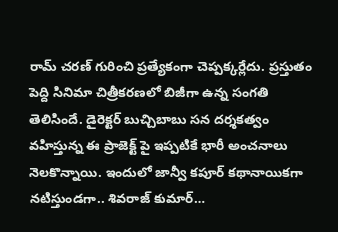రామ్ చరణ్ గురించి ప్రత్యేకంగా చెప్పక్కర్లేదు. ప్రస్తుతం పెద్ది సినిమా చిత్రీకరణలో బిజీగా ఉన్న సంగతి తెలిసిందే. డైరెక్టర్ బుచ్చిబాబు సన దర్శకత్వం వహిస్తున్న ఈ ప్రాజెక్ట్ పై ఇప్పటికే భారీ అంచనాలు నెలకొన్నాయి. ఇందులో జాన్వీ కపూర్ కథానాయికగా నటిస్తుండగా.. శివరాజ్ కుమార్…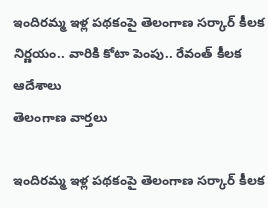ఇందిరమ్మ ఇళ్ల పథకంపై తెలంగాణ సర్కార్ కీలక నిర్ణయం.. వారికి కోటా పెంపు.. రేవంత్ కీలక ఆదేశాలు
తెలంగాణ వార్తలు

ఇందిరమ్మ ఇళ్ల పథకంపై తెలంగాణ సర్కార్ కీలక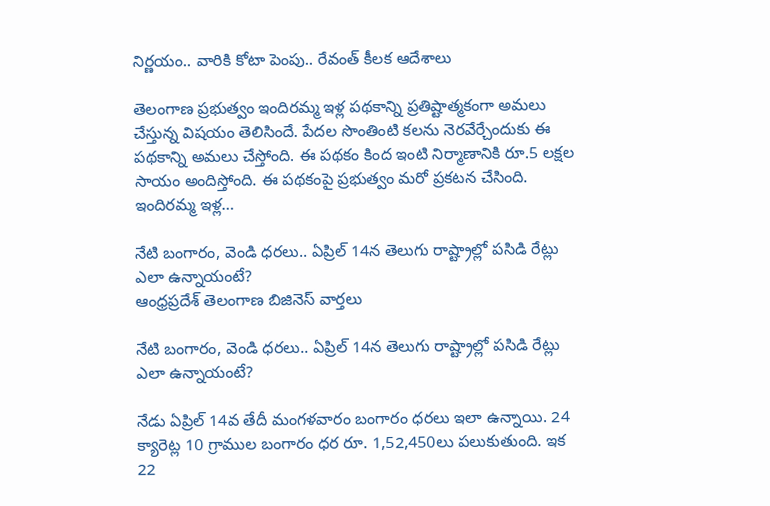నిర్ణయం.. వారికి కోటా పెంపు.. రేవంత్ కీలక ఆదేశాలు

తెలంగాణ ప్రభుత్వం ఇందిరమ్మ ఇళ్ల పథకాన్ని ప్రతిష్టాత్మకంగా అమలు చేస్తున్న విషయం తెలిసిందే. పేదల సొంతింటి కలను నెరవేర్చేందుకు ఈ పథకాన్ని అమలు చేస్తోంది. ఈ పథకం కింద ఇంటి నిర్మాణానికి రూ.5 లక్షల సాయం అందిస్తోంది. ఈ పథకంపై ప్రభుత్వం మరో ప్రకటన చేసింది. ఇందిరమ్మ ఇళ్ల…

నేటి బంగారం, వెండి ధరలు.. ఏప్రిల్ 14న తెలుగు రాష్ట్రాల్లో పసిడి రేట్లు ఎలా ఉన్నాయంటే?
ఆంధ్రప్రదేశ్ తెలంగాణ బిజినెస్ వార్తలు

నేటి బంగారం, వెండి ధరలు.. ఏప్రిల్ 14న తెలుగు రాష్ట్రాల్లో పసిడి రేట్లు ఎలా ఉన్నాయంటే?

నేడు ఏప్రిల్ 14వ తేదీ మంగళవారం బంగారం ధరలు ఇలా ఉన్నాయి. 24 క్యారెట్ల 10 గ్రాముల బంగారం ధర రూ. 1,52,450లు పలుకుతుంది. ఇక 22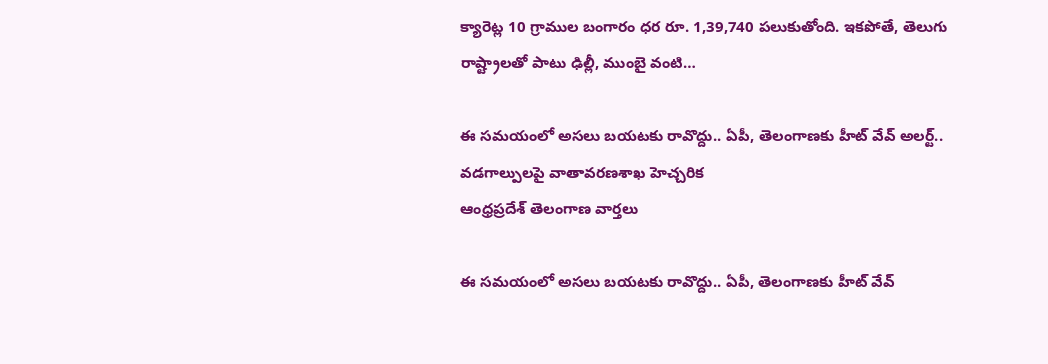క్యారెట్ల 10 గ్రాముల బంగారం ధర రూ. 1,39,740 పలుకుతోంది. ఇకపోతే, తెలుగు రాష్ట్రాలతో పాటు ఢిల్లీ, ముంబై వంటి…

ఈ సమయంలో అసలు బయటకు రావొద్దు.. ఏపీ, తెలంగాణకు హీట్ వేవ్ అలర్ట్.. వడగాల్పులపై వాతావరణశాఖ హెచ్చరిక
ఆంధ్రప్రదేశ్ తెలంగాణ వార్తలు

ఈ సమయంలో అసలు బయటకు రావొద్దు.. ఏపీ, తెలంగాణకు హీట్ వేవ్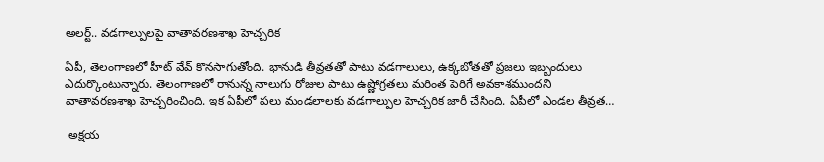అలర్ట్.. వడగాల్పులపై వాతావరణశాఖ హెచ్చరిక

ఏపీ, తెలంగాణలో హీట్ వేవ్ కొనసాగుతోంది. భానుడి తీవ్రతతో పాటు వడగాలులు, ఉక్కబోతతో ప్రజలు ఇబ్బందులు ఎదుర్కొంటున్నారు. తెలంగాణలో రానున్న నాలుగు రోజుల పాటు ఉష్ణోగ్రతలు మరింత పెరిగే అవకాశముందని వాతావరణశాఖ హెచ్చరించింది. ఇక ఏపీలో పలు మండలాలకు వడగాల్పుల హెచ్చరిక జారీ చేసింది. ఏపీలో ఎండల తీవ్రత…

 అక్షయ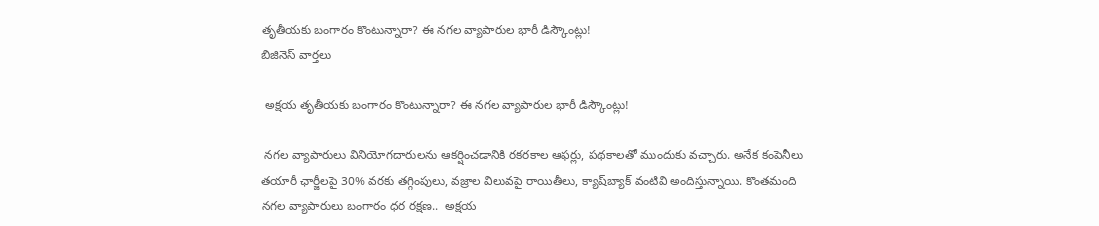తృతీయకు బంగారం కొంటున్నారా? ఈ నగల వ్యాపారుల భారీ డిస్కౌంట్లు!
బిజినెస్ వార్తలు

 అక్షయ తృతీయకు బంగారం కొంటున్నారా? ఈ నగల వ్యాపారుల భారీ డిస్కౌంట్లు!

 నగల వ్యాపారులు వినియోగదారులను ఆకర్షించడానికి రకరకాల ఆఫర్లు, పథకాలతో ముందుకు వచ్చారు. అనేక కంపెనీలు తయారీ ఛార్జీలపై 30% వరకు తగ్గింపులు, వజ్రాల విలువపై రాయితీలు, క్యాష్‌బ్యాక్ వంటివి అందిస్తున్నాయి. కొంతమంది నగల వ్యాపారులు బంగారం ధర రక్షణ..  అక్షయ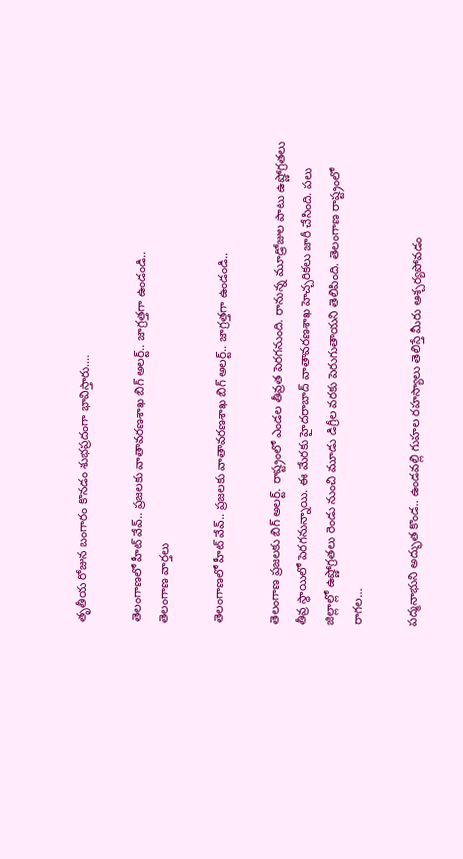తృతీయ రోజున బంగారం కొనడం శుభప్రదంగా భావిస్తారు.…

తెలంగాణలో హీట్ వేవ్.. ప్రజలకు వాతావరణశాఖ బిగ్ అలర్ట్.. జాగ్రత్తగా ఉండండి..
తెలంగాణ వార్తలు

తెలంగాణలో హీట్ వేవ్.. ప్రజలకు వాతావరణశాఖ బిగ్ అలర్ట్.. జాగ్రత్తగా ఉండండి..

తెలంగాణ ప్రజలకు బిగ్ అలర్ట్. రాష్ట్రంలో ఎండల తీవ్రత పెరగనుంది. రానున్న మూడ్రోజుల పాటు ఉష్ణోగ్రతలు తీవ్ర స్థాయిలో పెరగనున్నాయి. ఈ మేరకు హైదరాబాద్ వాతావరణశాఖ హెచ్చరికలు జారీ చేసింది. పలు జిల్లాల్లో ఉష్ణోగ్రతలు రెండు నుంచి మూడు డిగ్రీల వరకు పెరుగుతాయని తెలిపింది. తెలంగాణ రాష్ట్రంలో రాగల…

పద్మనాభుని అద్భుత కొండ.. ఉండవల్లి గుహల రహస్యాలు తెలిస్తే మీరు ఆశ్చర్యపోవడం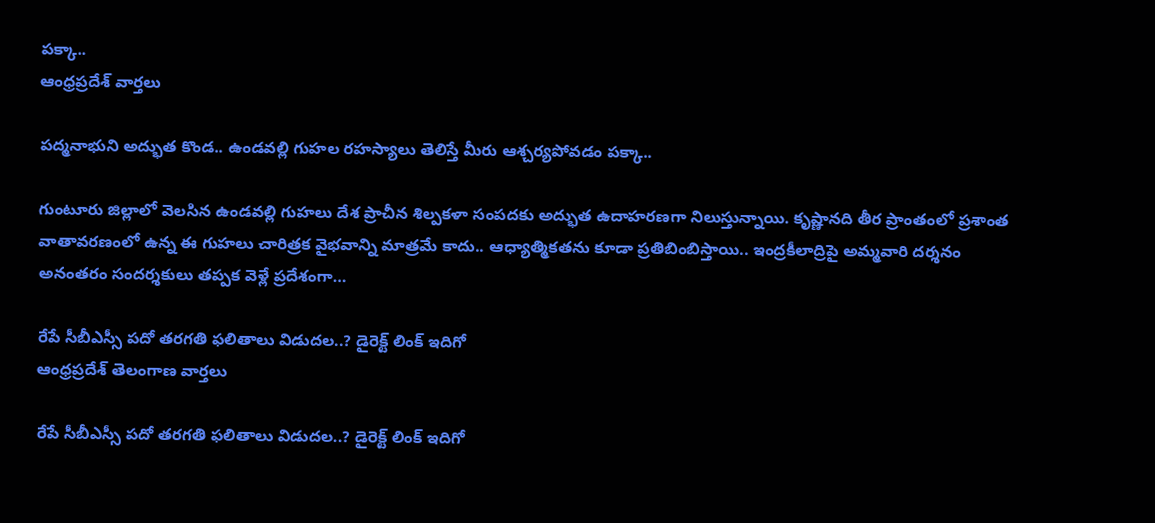పక్కా..
ఆంధ్రప్రదేశ్ వార్తలు

పద్మనాభుని అద్భుత కొండ.. ఉండవల్లి గుహల రహస్యాలు తెలిస్తే మీరు ఆశ్చర్యపోవడం పక్కా..

గుంటూరు జిల్లాలో వెలసిన ఉండవల్లి గుహలు దేశ ప్రాచీన శిల్పకళా సంపదకు అద్భుత ఉదాహరణగా నిలుస్తున్నాయి. కృష్ణానది తీర ప్రాంతంలో ప్రశాంత వాతావరణంలో ఉన్న ఈ గుహలు చారిత్రక వైభవాన్ని మాత్రమే కాదు.. ఆధ్యాత్మికతను కూడా ప్రతిబింబిస్తాయి.. ఇంద్రకీలాద్రిపై అమ్మవారి దర్శనం అనంతరం సందర్శకులు తప్పక వెళ్లే ప్రదేశంగా…

రేపే సీబీఎస్సీ పదో తరగతి ఫలితాలు విడుదల..? డైరెక్ట్ లింక్ ఇదిగో
ఆంధ్రప్రదేశ్ తెలంగాణ వార్తలు

రేపే సీబీఎస్సీ పదో తరగతి ఫలితాలు విడుదల..? డైరెక్ట్ లింక్ ఇదిగో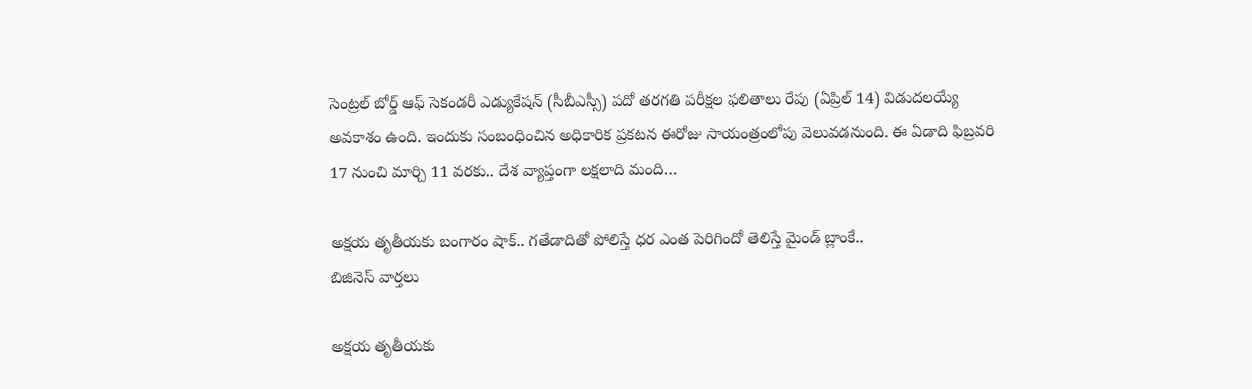సెంట్రల్ బోర్డ్ ఆఫ్ సెకండరీ ఎడ్యుకేషన్ (సీబీఎస్సీ) పదో తరగతి పరీక్షల ఫలితాలు రేపు (ఏప్రిల్ 14) విడుదలయ్యే అవకాశం ఉంది. ఇందుకు సంబంధించిన అధికారిక ప్రకటన ఈరోజు సాయంత్రంలోపు వెలువడనుంది. ఈ ఏడాది ఫిబ్రవరి 17 నుంచి మార్చి 11 వరకు.. దేశ వ్యాప్తంగా లక్షలాది మంది…

అక్షయ తృతీయకు బంగారం షాక్.. గతేడాదితో పోలిస్తే ధర ఎంత పెరిగిందో తెలిస్తే మైండ్ బ్లాంకే..
బిజినెస్ వార్తలు

అక్షయ తృతీయకు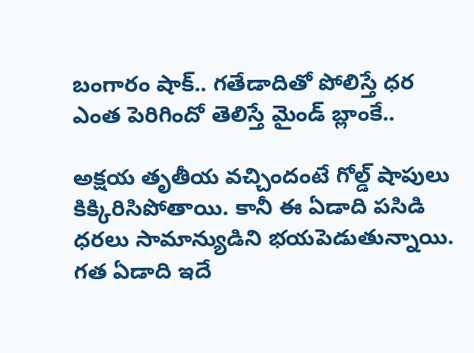బంగారం షాక్.. గతేడాదితో పోలిస్తే ధర ఎంత పెరిగిందో తెలిస్తే మైండ్ బ్లాంకే..

అక్షయ తృతీయ వచ్చిందంటే గోల్డ్ షాపులు కిక్కిరిసిపోతాయి. కానీ ఈ ఏడాది పసిడి ధరలు సామాన్యుడిని భయపెడుతున్నాయి. గత ఏడాది ఇదే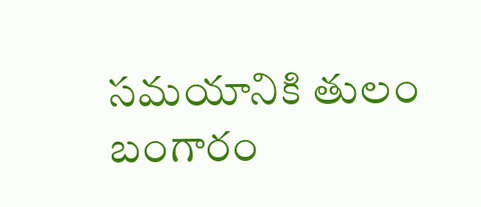సమయానికి తులం బంగారం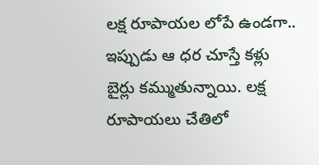లక్ష రూపాయల లోపే ఉండగా.. ఇప్పుడు ఆ ధర చూస్తే కళ్లు బైర్లు కమ్ముతున్నాయి. లక్ష రూపాయలు చేతిలో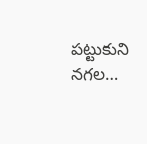పట్టుకుని నగల…